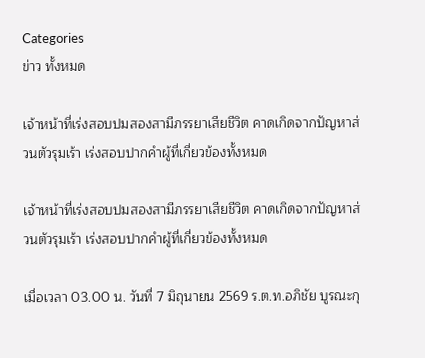Categories
ข่าว ทั้งหมด

เจ้าหน้าที่เร่งสอบปมสองสามีภรรยาเสียชีวิต คาดเกิดจากปัญหาส่วนตัวรุมเร้า เร่งสอบปากคำผู้ที่เกี่ยวข้องทั้งหมด

เจ้าหน้าที่เร่งสอบปมสองสามีภรรยาเสียชีวิต คาดเกิดจากปัญหาส่วนตัวรุมเร้า เร่งสอบปากคำผู้ที่เกี่ยวข้องทั้งหมด

เมื่อเวลา 03.00 น. วันที่ 7 มิถุนายน 2569 ร.ต.ท.อภิชัย บูรณะกุ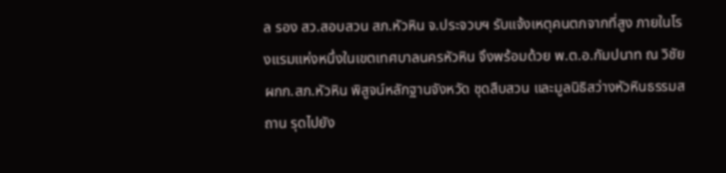ล รอง สว.สอบสวน สภ.หัวหิน จ.ประจวบฯ รับแจ้งเหตุคนตกจากที่สูง ภายในโรงแรมแห่งหนึ่งในเขตเทศบาลนครหัวหิน จึงพร้อมด้วย พ.ต.อ.กัมปนาท ณ วิชัย ผกก.สภ.หัวหิน พิสูจน์หลักฐานจังหวัด ชุดสืบสวน และมูลนิธิสว่างหัวหินธรรมสถาน รุดไปยัง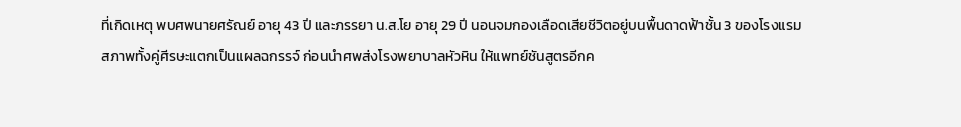ที่เกิดเหตุ พบศพนายศรัณย์ อายุ 43 ปี และภรรยา น.ส.โย อายุ 29 ปี นอนจมกองเลือดเสียชีวิตอยู่บนพื้นดาดฟ้าชั้น 3 ของโรงแรม สภาพทั้งคู่ศีรษะแตกเป็นแผลฉกรรจ์ ก่อนนำศพส่งโรงพยาบาลหัวหิน ให้แพทย์ชันสูตรอีกค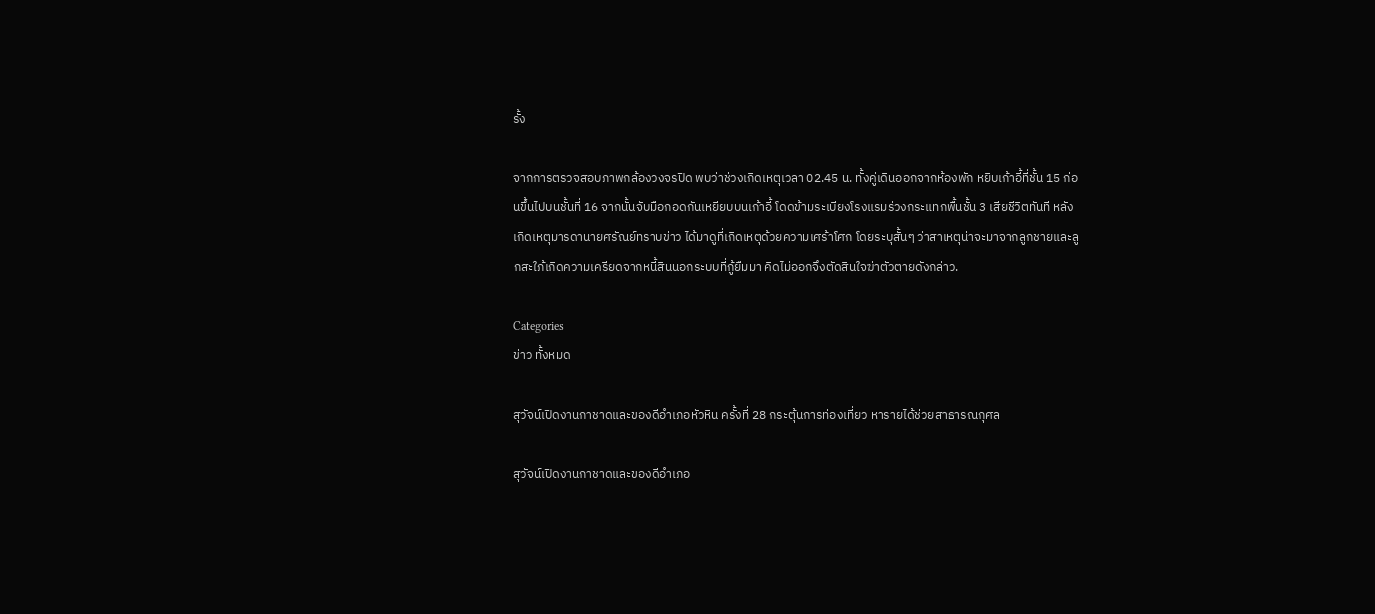รั้ง

จากการตรวจสอบภาพกล้องวงจรปิด พบว่าช่วงเกิดเหตุเวลา 02.45 น. ทั้งคู่เดินออกจากห้องพัก หยิบเก้าอี้ที่ชั้น 15 ก่อนขึ้นไปบนชั้นที่ 16 จากนั้นจับมือกอดกันเหยียบบนเก้าอี้ โดดข้ามระเบียงโรงแรมร่วงกระแทกพื้นชั้น 3 เสียชีวิตทันที หลังเกิดเหตุมารดานายศรัณย์ทราบข่าว ได้มาดูที่เกิดเหตุด้วยความเศร้าโศก โดยระบุสั้นๆ ว่าสาเหตุน่าจะมาจากลูกชายและลูกสะใภ้เกิดความเครียดจากหนี้สินนอกระบบที่กู้ยืมมา คิดไม่ออกจึงตัดสินใจฆ่าตัวตายดังกล่าว.

Categories
ข่าว ทั้งหมด

สุวัจน์เปิดงานกาชาดและของดีอำเภอหัวหิน ครั้งที่ 28 กระตุ้นการท่องเที่ยว หารายได้ช่วยสาธารณกุศล

สุวัจน์เปิดงานกาชาดและของดีอำเภอ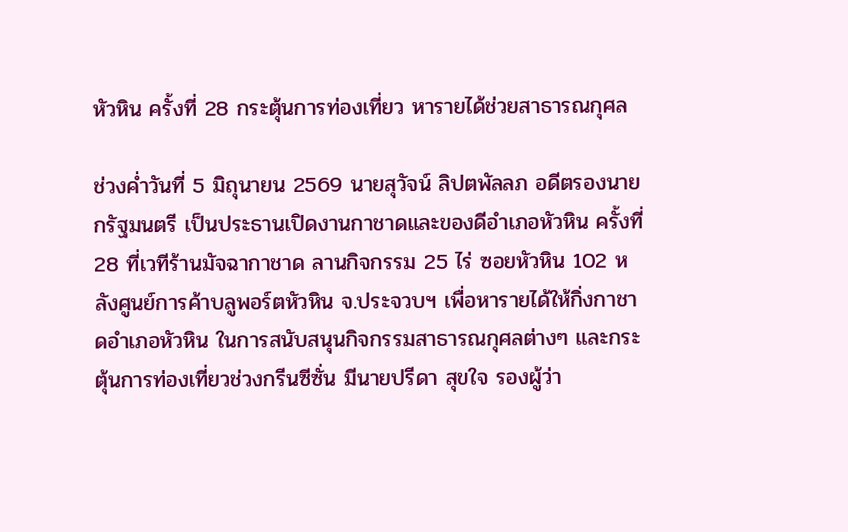หัวหิน ครั้งที่ 28 กระตุ้นการท่องเที่ยว หารายได้ช่วยสาธารณกุศล

ช่วงค่ำวันที่ 5 มิถุนายน 2569 นายสุวัจน์ ลิปตพัลลภ อดีตรองนายกรัฐมนตรี เป็นประธานเปิดงานกาชาดและของดีอำเภอหัวหิน ครั้งที่ 28 ที่เวทีร้านมัจฉากาชาด ลานกิจกรรม 25 ไร่ ซอยหัวหิน 102 หลังศูนย์การค้าบลูพอร์ตหัวหิน จ.ประจวบฯ เพื่อหารายได้ให้กิ่งกาชาดอำเภอหัวหิน ในการสนับสนุนกิจกรรมสาธารณกุศลต่างๆ และกระตุ้นการท่องเที่ยวช่วงกรีนซีซั่น มีนายปรีดา สุขใจ รองผู้ว่า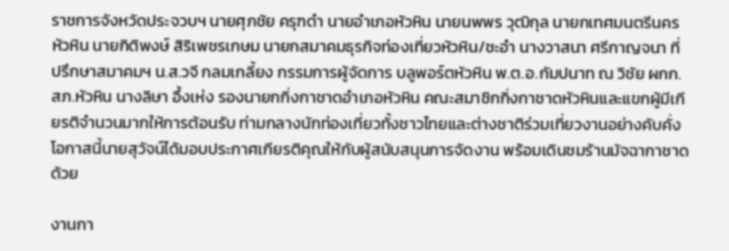ราชการจังหวัดประจวบฯ นายศุภชัย ครุฑดำ นายอำเภอหัวหิน นายนพพร วุฒิกุล นายกเทศมนตรีนครหัวหิน นายกิติพงษ์ สิริเพชรเกษม นายกสมาคมธุรกิจท่องเที่ยวหัวหิน/ชะอำ นางวาสนา ศรีกาญจนา ที่ปรึกษาสมาคมฯ น.ส.วจี กลมเกลี้ยง กรรมการผู้จัดการ บลูพอร์ตหัวหิน พ.ต.อ.กัมปนาท ณ วิชัย ผกก.สภ.หัวหิน นางลิษา อึ้งเห่ง รองนายกกิ่งกาชาดอำเภอหัวหิน คณะสมาชิกกิ่งกาชาดหัวหินและแขกผู้มีเกียรติจำนวนมากให้การต้อนรับ ท่ามกลางนักท่องเที่ยวทั้งชาวไทยและต่างชาติร่วมเที่ยวงานอย่างคับคั่ง โอกาสนี้นายสุวัจน์ได้มอบประกาศเกียรติคุณให้กับผู้สนับสนุนการจัดงาน พร้อมเดินชมร้านมัจฉากาชาดด้วย

งานกา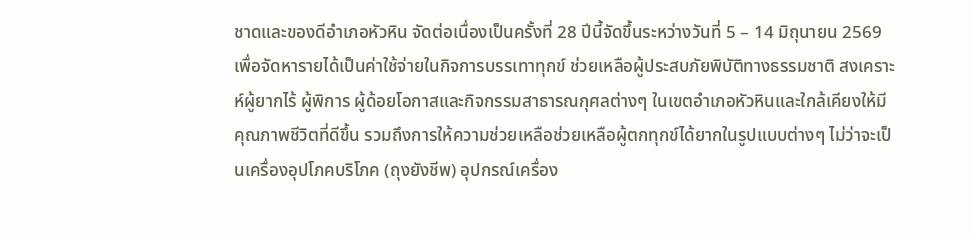ชาดและของดีอำเภอหัวหิน จัดต่อเนื่องเป็นครั้งที่ 28 ปีนี้จัดขึ้นระหว่างวันที่ 5 – 14 มิถุนายน 2569 เพื่อจัดหารายได้เป็นค่าใช้จ่ายในกิจการบรรเทาทุกข์ ช่วยเหลือผู้ประสบภัยพิบัติทางธรรมชาติ สงเคราะห์ผู้ยากไร้ ผู้พิการ ผู้ด้อยโอกาสและกิจกรรมสาธารณกุศลต่างๆ ในเขตอำเภอหัวหินและใกล้เคียงให้มีคุณภาพชีวิตที่ดีขึ้น รวมถึงการให้ความช่วยเหลือช่วยเหลือผู้ตกทุกข์ได้ยากในรูปแบบต่างๆ ไม่ว่าจะเป็นเครื่องอุปโภคบริโภค (ถุงยังชีพ) อุปกรณ์เครื่อง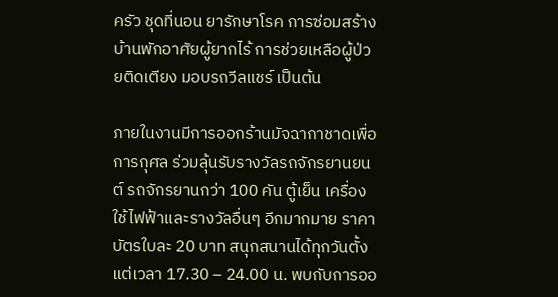ครัว ชุดที่นอน ยารักษาโรค การซ่อมสร้างบ้านพักอาศัยผู้ยากไร้ การช่วยเหลือผู้ป่วยติดเตียง มอบรถวีลแชร์ เป็นต้น

ภายในงานมีการออกร้านมัจฉากาชาดเพื่อการกุศล ร่วมลุ้นรับรางวัลรถจักรยานยนต์ รถจักรยานกว่า 100 คัน ตู้เย็น เครื่องใช้ไฟฟ้าและรางวัลอื่นๆ อีกมากมาย ราคาบัตรใบละ 20 บาท สนุกสนานได้ทุกวันตั้งแต่เวลา 17.30 – 24.00 น. พบกับการออ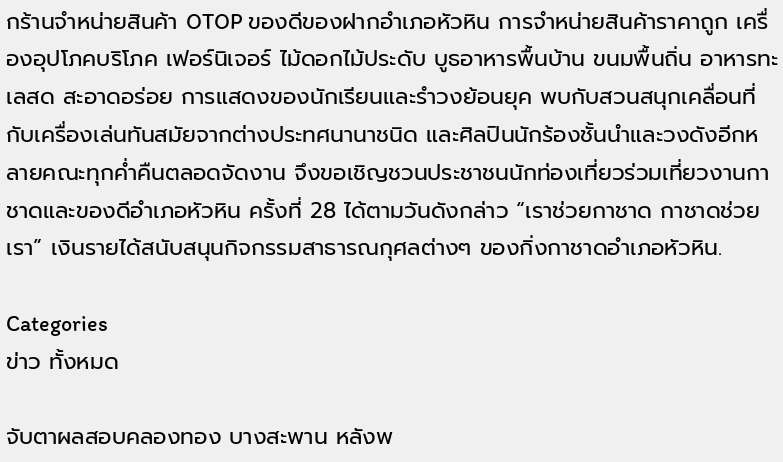กร้านจำหน่ายสินค้า OTOP ของดีของฝากอำเภอหัวหิน การจำหน่ายสินค้าราคาถูก เครื่องอุปโภคบริโภค เฟอร์นิเจอร์ ไม้ดอกไม้ประดับ บูธอาหารพื้นบ้าน ขนมพื้นถิ่น อาหารทะเลสด สะอาดอร่อย การแสดงของนักเรียนและรำวงย้อนยุค พบกับสวนสนุกเคลื่อนที่กับเครื่องเล่นทันสมัยจากต่างประทศนานาชนิด และศิลปินนักร้องชั้นนำและวงดังอีกหลายคณะทุกค่ำคืนตลอดจัดงาน จึงขอเชิญชวนประชาชนนักท่องเที่ยวร่วมเที่ยวงานกาชาดและของดีอำเภอหัวหิน ครั้งที่ 28 ได้ตามวันดังกล่าว “เราช่วยกาชาด กาชาดช่วยเรา” เงินรายได้สนับสนุนกิจกรรมสาธารณกุศลต่างๆ ของกิ่งกาชาดอำเภอหัวหิน.

Categories
ข่าว ทั้งหมด

จับตาผลสอบคลองทอง บางสะพาน หลังพ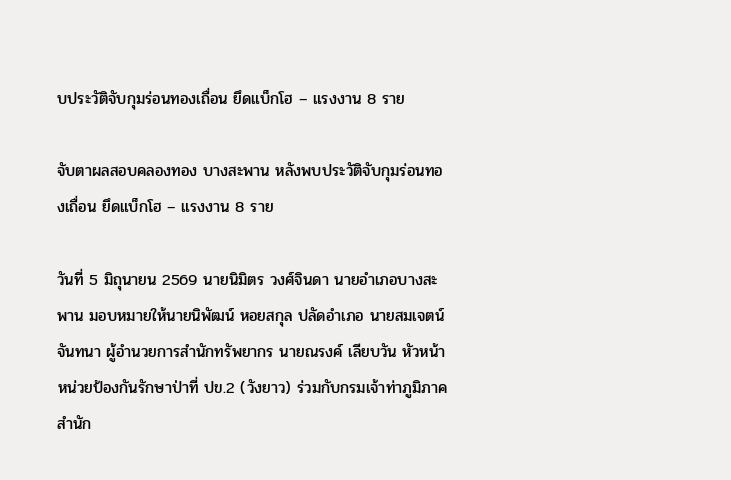บประวัติจับกุมร่อนทองเถื่อน ยึดแบ็กโฮ – แรงงาน 8 ราย

จับตาผลสอบคลองทอง บางสะพาน หลังพบประวัติจับกุมร่อนทองเถื่อน ยึดแบ็กโฮ – แรงงาน 8 ราย

วันที่ 5 มิถุนายน 2569 นายนิมิตร วงศ์จินดา นายอำเภอบางสะพาน มอบหมายให้นายนิพัฒน์ หอยสกุล ปลัดอำเภอ นายสมเจตน์ จันทนา ผู้อำนวยการสำนักทรัพยากร นายณรงค์ เลียบวัน หัวหน้าหน่วยป้องกันรักษาป่าที่ ปข.2 (วังยาว) ร่วมกับกรมเจ้าท่าภูมิภาค สำนัก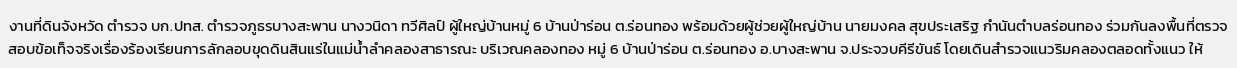งานที่ดินจังหวัด ตำรวจ บก.ปทส. ตำรวจภูธรบางสะพาน นางวนิดา ทวีศิลป์ ผู้ใหญ่บ้านหมู่ 6 บ้านป่าร่อน ต.ร่อนทอง พร้อมด้วยผู้ช่วยผู้ใหญ่บ้าน นายมงคล สุขประเสริฐ กำนันตำบลร่อนทอง ร่วมกันลงพื้นที่ตรวจสอบข้อเท็จจริงเรื่องร้องเรียนการลักลอบขุดดินสินแร่ในแม่น้ำลำคลองสาธารณะ บริเวณคลองทอง หมู่ 6 บ้านป่าร่อน ต.ร่อนทอง อ.บางสะพาน จ.ประจวบคีรีขันธ์ โดยเดินสำรวจแนวริมคลองตลอดทั้งแนว ให้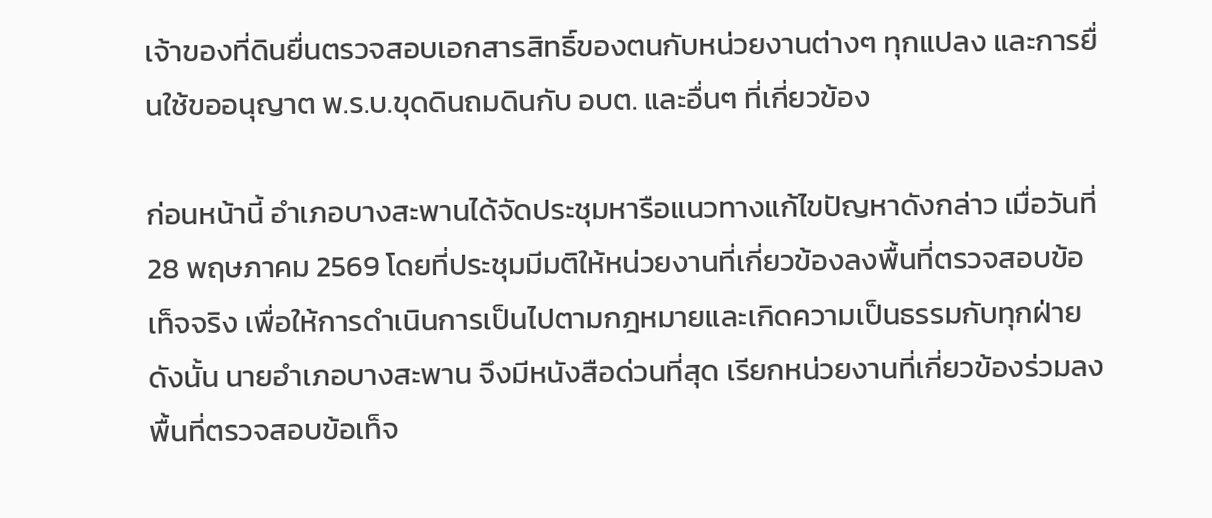เจ้าของที่ดินยื่นตรวจสอบเอกสารสิทธิ์ของตนกับหน่วยงานต่างๆ ทุกแปลง และการยื่นใช้ขออนุญาต พ.ร.บ.ขุดดินถมดินกับ อบต. และอื่นๆ ที่เกี่ยวข้อง

ก่อนหน้านี้ อำเภอบางสะพานได้จัดประชุมหารือแนวทางแก้ไขปัญหาดังกล่าว เมื่อวันที่ 28 พฤษภาคม 2569 โดยที่ประชุมมีมติให้หน่วยงานที่เกี่ยวข้องลงพื้นที่ตรวจสอบข้อเท็จจริง เพื่อให้การดำเนินการเป็นไปตามกฎหมายและเกิดความเป็นธรรมกับทุกฝ่าย ดังนั้น นายอำเภอบางสะพาน จึงมีหนังสือด่วนที่สุด เรียกหน่วยงานที่เกี่ยวข้องร่วมลงพื้นที่ตรวจสอบข้อเท็จ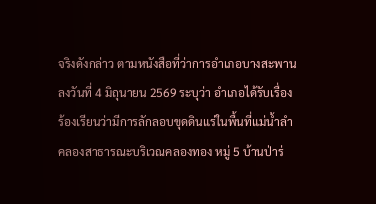จริงดังกล่าว ตามหนังสือที่ว่าการอำเภอบางสะพาน ลงวันที่ 4 มิถุนายน 2569 ระบุว่า อำเภอได้รับเรื่องร้องเรียนว่ามีการลักลอบขุดดินแร่ในพื้นที่แม่น้ำลำคลองสาธารณะบริเวณคลองทอง หมู่ 5 บ้านป่าร่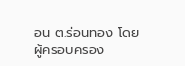อน ต.ร่อนทอง โดยผู้ครอบครอง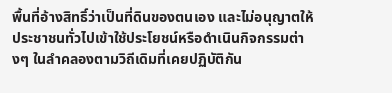พื้นที่อ้างสิทธิ์ว่าเป็นที่ดินของตนเอง และไม่อนุญาตให้ประชาชนทั่วไปเข้าใช้ประโยชน์หรือดำเนินกิจกรรมต่างๆ ในลำคลองตามวิถีเดิมที่เคยปฏิบัติกัน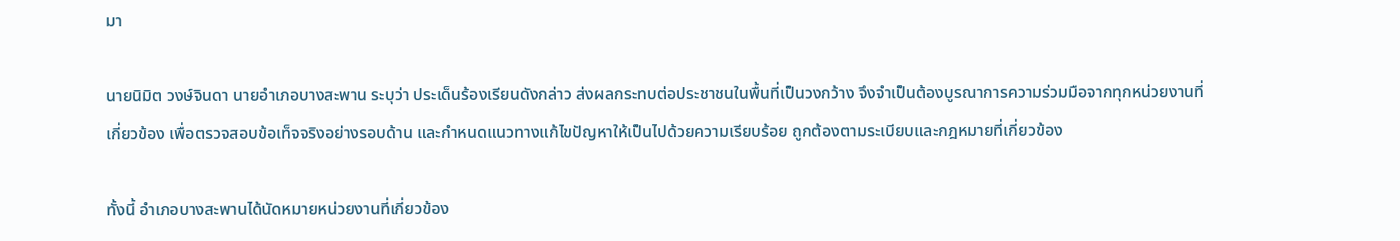มา

นายนิมิต วงษ์จินดา นายอำเภอบางสะพาน ระบุว่า ประเด็นร้องเรียนดังกล่าว ส่งผลกระทบต่อประชาชนในพื้นที่เป็นวงกว้าง จึงจำเป็นต้องบูรณาการความร่วมมือจากทุกหน่วยงานที่เกี่ยวข้อง เพื่อตรวจสอบข้อเท็จจริงอย่างรอบด้าน และกำหนดแนวทางแก้ไขปัญหาให้เป็นไปด้วยความเรียบร้อย ถูกต้องตามระเบียบและกฎหมายที่เกี่ยวข้อง

ทั้งนี้ อำเภอบางสะพานได้นัดหมายหน่วยงานที่เกี่ยวข้อง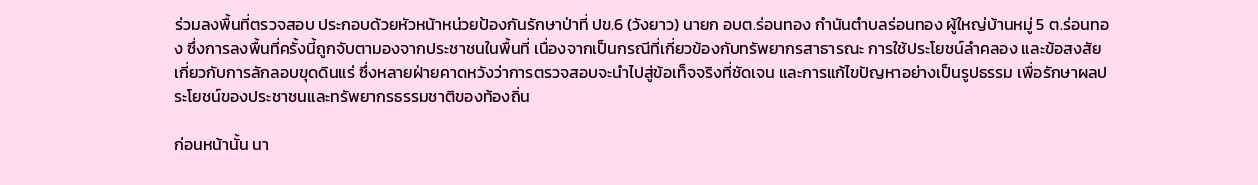ร่วมลงพื้นที่ตรวจสอบ ประกอบด้วยหัวหน้าหน่วยป้องกันรักษาป่าที่ ปข.6 (วังยาว) นายก อบต.ร่อนทอง กำนันตำบลร่อนทอง ผู้ใหญ่บ้านหมู่ 5 ต.ร่อนทอง ซึ่งการลงพื้นที่ครั้งนี้ถูกจับตามองจากประชาชนในพื้นที่ เนื่องจากเป็นกรณีที่เกี่ยวข้องกับทรัพยากรสาธารณะ การใช้ประโยชน์ลำคลอง และข้อสงสัยเกี่ยวกับการลักลอบขุดดินแร่ ซึ่งหลายฝ่ายคาดหวังว่าการตรวจสอบจะนำไปสู่ข้อเท็จจริงที่ชัดเจน และการแก้ไขปัญหาอย่างเป็นรูปธรรม เพื่อรักษาผลประโยชน์ของประชาชนและทรัพยากรธรรมชาติของท้องถิ่น

ก่อนหน้านั้น นา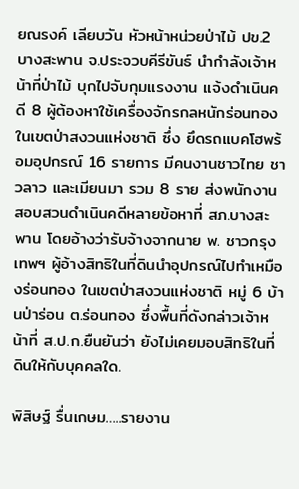ยณรงค์ เลียบวัน หัวหน้าหน่วยป่าไม้ ปข.2 บางสะพาน จ.ประจวบคีรีขันธ์ นำกำลังเจ้าหน้าที่ป่าไม้ บุกไปจับกุมแรงงาน แจ้งดำเนินคดี 8 ผู้ต้องหาใช้เครื่องจักรกลหนักร่อนทองในเขตป่าสงวนแห่งชาติ ซึ่ง ยึดรถแบคโฮพร้อมอุปกรณ์ 16 รายการ มีคนงานชาวไทย ชาวลาว และเมียนมา รวม 8 ราย ส่งพนักงานสอบสวนดำเนินคดีหลายข้อหาที่ สภ.บางสะพาน โดยอ้างว่ารับจ้างจากนาย พ. ชาวกรุงเทพฯ ผู้อ้างสิทธิในที่ดินนำอุปกรณ์ไปทำเหมืองร่อนทอง ในเขตป่าสงวนแห่งชาติ หมู่ 6 บ้านป่าร่อน ต.ร่อนทอง ซึ่งพื้นที่ดังกล่าวเจ้าหน้าที่ ส.ป.ก.ยืนยันว่า ยังไม่เคยมอบสิทธิในที่ดินให้กับบุคคลใด.

พิสิษฐ์ รื่นเกษม…..รายงาน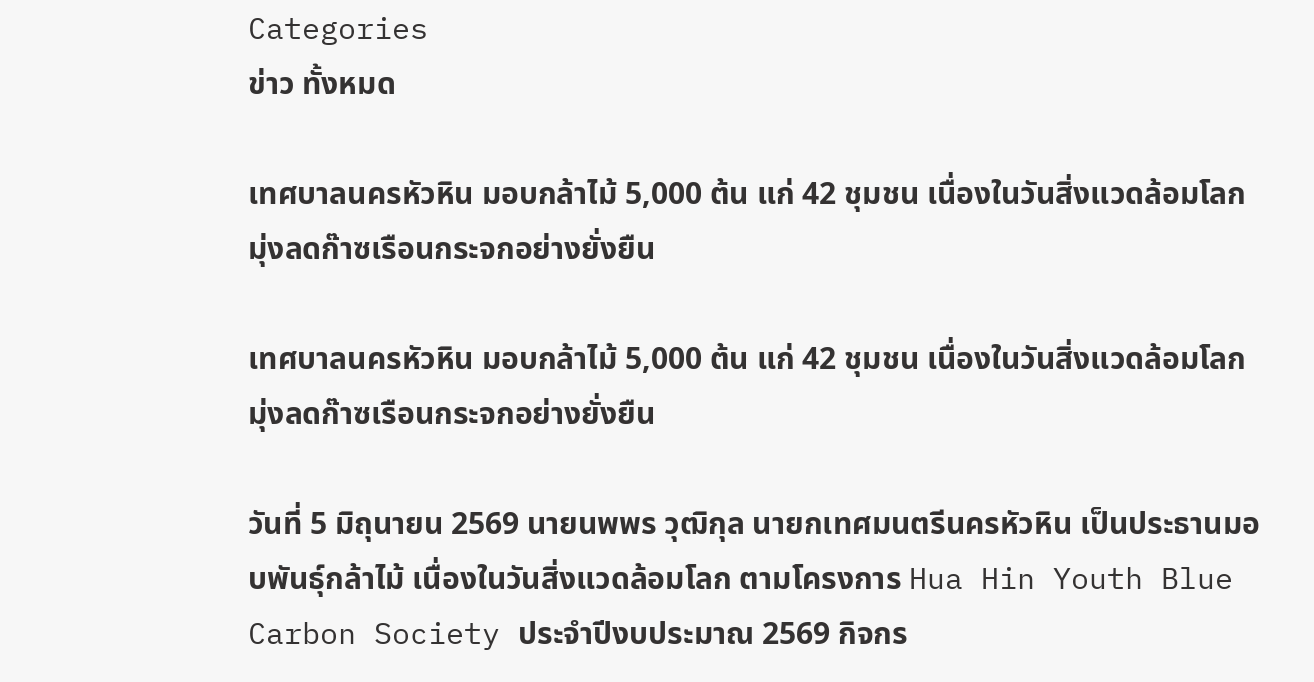Categories
ข่าว ทั้งหมด

เทศบาลนครหัวหิน มอบกล้าไม้ 5,000 ต้น แก่ 42 ชุมชน เนื่องในวันสิ่งแวดล้อมโลก มุ่งลดก๊าซเรือนกระจกอย่างยั่งยืน

เทศบาลนครหัวหิน มอบกล้าไม้ 5,000 ต้น แก่ 42 ชุมชน เนื่องในวันสิ่งแวดล้อมโลก มุ่งลดก๊าซเรือนกระจกอย่างยั่งยืน

วันที่ 5 มิถุนายน 2569 นายนพพร วุฒิกุล นายกเทศมนตรีนครหัวหิน เป็นประธานมอบพันธุ์กล้าไม้ เนื่องในวันสิ่งแวดล้อมโลก ตามโครงการ Hua Hin Youth Blue Carbon Society ประจำปีงบประมาณ 2569 กิจกร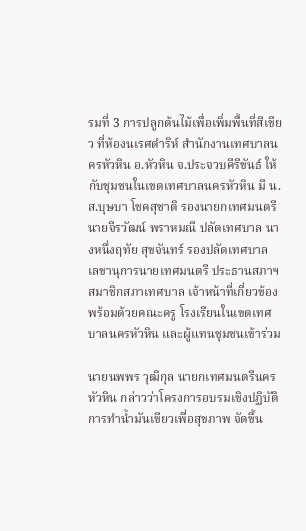รมที่ 3 การปลูกต้นไม้เพื่อเพิ่มพื้นที่สีเขียว ที่ห้องนเรศดำริห์ สำนักงานเทศบาลนครหัวหิน อ.หัวหิน จ.ประจวบคีรีขันธ์ ให้กับชุมชนในเขตเทศบาลนครหัวหิน มี น.ส.บุษบา โชคสุชาติ รองนายกเทศมนตรี นายจีรวัฒน์ พราหมณี ปลัดเทศบาล นางหนึ่งฤทัย สุขจันทร์ รองปลัดเทศบาล เลขานุการนายเทศมนตรี ประธานสภาฯ สมาชิกสภาเทศบาล เจ้าหน้าที่เกี่ยวข้อง พร้อมด้วยคณะครู โรงเรียนในเขตเทศบาลนครหัวหิน และผู้แทนชุมชนเข้าร่วม

นายนพพร วุฒิกุล นายกเทศมนตรีนครหัวหิน กล่าวว่าโครงการอบรมเชิงปฏิบัติการทำน้ำมันเขียวเพื่อสุขภาพ จัดขึ้น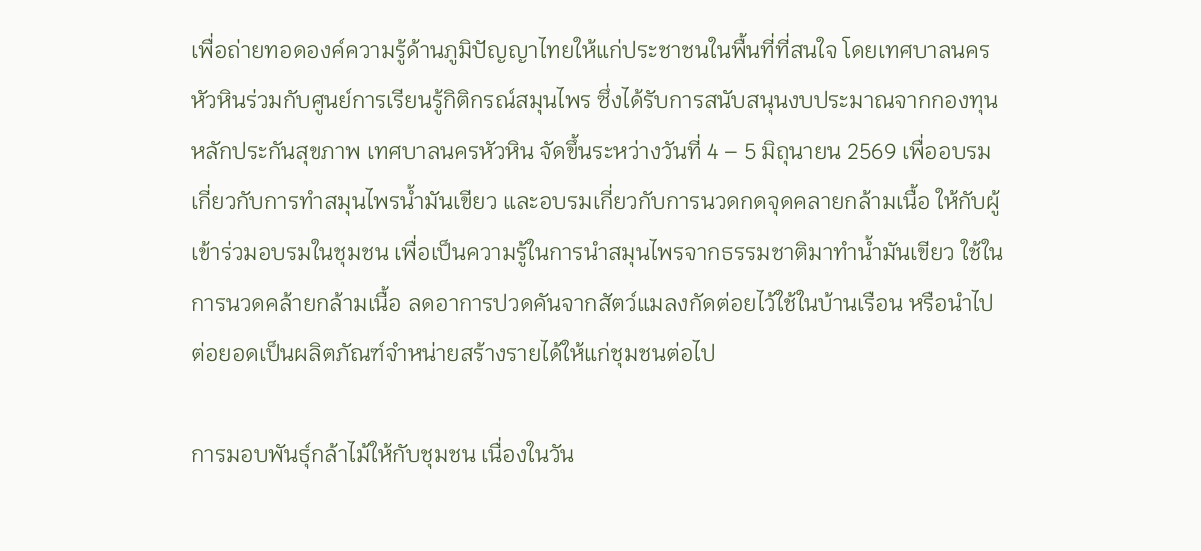เพื่อถ่ายทอดองค์ความรู้ด้านภูมิปัญญาไทยให้แก่ประชาชนในพื้นที่ที่สนใจ โดยเทศบาลนครหัวหินร่วมกับศูนย์การเรียนรู้กิติกรณ์สมุนไพร ซึ่งได้รับการสนับสนุนงบประมาณจากกองทุนหลักประกันสุขภาพ เทศบาลนครหัวหิน จัดขึ้นระหว่างวันที่ 4 – 5 มิถุนายน 2569 เพื่ออบรมเกี่ยวกับการทำสมุนไพรน้ำมันเขียว และอบรมเกี่ยวกับการนวดกดจุดคลายกล้ามเนื้อ ให้กับผู้เข้าร่วมอบรมในชุมชน เพื่อเป็นความรู้ในการนำสมุนไพรจากธรรมชาติมาทำน้ำมันเขียว ใช้ในการนวดคล้ายกล้ามเนื้อ ลดอาการปวดคันจากสัตว์แมลงกัดต่อยไว้ใช้ในบ้านเรือน หรือนำไปต่อยอดเป็นผลิตภัณฑ์จำหน่ายสร้างรายได้ให้แก่ชุมชนต่อไป

การมอบพันธุ์กล้าไม้ให้กับชุมชน เนื่องในวัน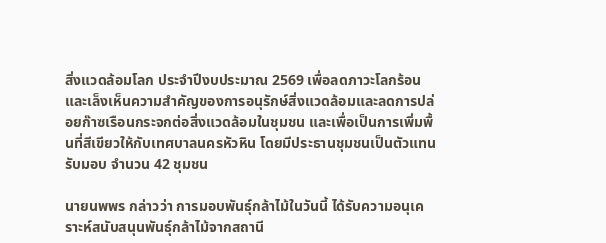สิ่งแวดล้อมโลก ประจำปีงบประมาณ 2569 เพื่อลดภาวะโลกร้อนและเล็งเห็นความสำคัญของการอนุรักษ์สิ่งแวดล้อมและลดการปล่อยก๊าซเรือนกระจกต่อสิ่งแวดล้อมในชุมชน และเพื่อเป็นการเพิ่มพื้นที่สีเขียวให้กับเทศบาลนครหัวหิน โดยมีประธานชุมชนเป็นตัวแทนรับมอบ จำนวน 42 ชุมชน

นายนพพร กล่าวว่า การมอบพันธุ์กล้าไม้ในวันนี้ ได้รับความอนุเคราะห์สนับสนุนพันธุ์กล้าไม้จากสถานี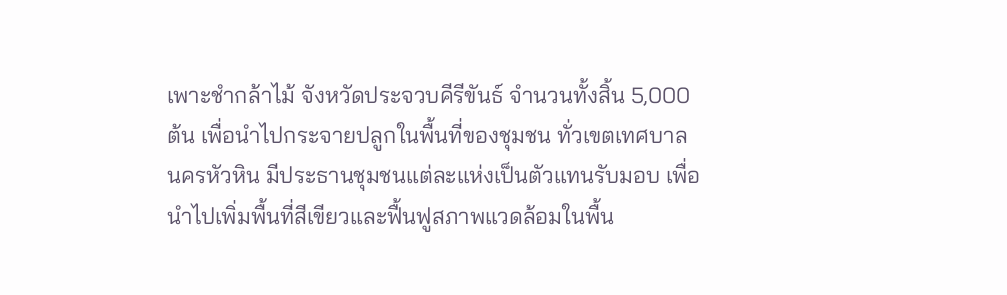เพาะชำกล้าไม้ จังหวัดประจวบคีรีขันธ์ จำนวนทั้งสิ้น 5,000 ต้น เพื่อนำไปกระจายปลูกในพื้นที่ของชุมชน ทั่วเขตเทศบาลนครหัวหิน มีประธานชุมชนแต่ละแห่งเป็นตัวแทนรับมอบ เพื่อนำไปเพิ่มพื้นที่สีเขียวและฟื้นฟูสภาพแวดล้อมในพื้น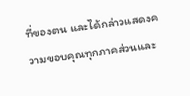ที่ของตน และได้กล่าวแสดงความขอบคุณทุกภาคส่วนและ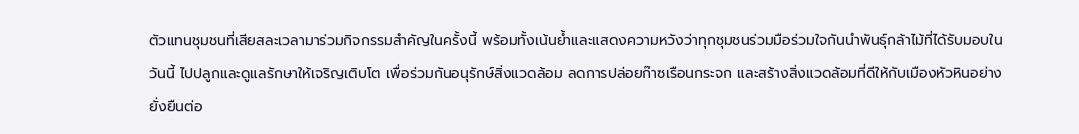ตัวแทนชุมชนที่เสียสละเวลามาร่วมกิจกรรมสำคัญในครั้งนี้ พร้อมทั้งเน้นย้ำและแสดงความหวังว่าทุกชุมชนร่วมมือร่วมใจกันนำพันธุ์กล้าไม้ที่ได้รับมอบในวันนี้ ไปปลูกและดูแลรักษาให้เจริญเติบโต เพื่อร่วมกันอนุรักษ์สิ่งแวดล้อม ลดการปล่อยก๊าซเรือนกระจก และสร้างสิ่งแวดล้อมที่ดีให้กับเมืองหัวหินอย่างยั่งยืนต่อ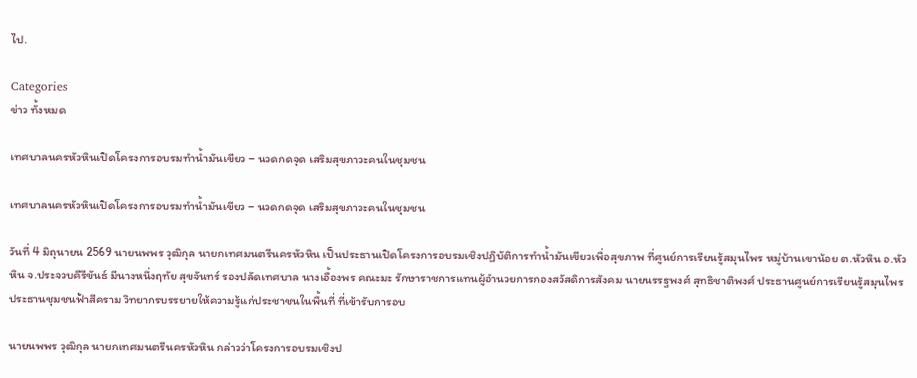ไป.

Categories
ข่าว ทั้งหมด

เทศบาลนครหัวหินเปิดโครงการอบรมทำน้ำมันเขียว – นวดกดจุด เสริมสุขภาวะคนในชุมชน

เทศบาลนครหัวหินเปิดโครงการอบรมทำน้ำมันเขียว – นวดกดจุด เสริมสุขภาวะคนในชุมชน

วันที่ 4 มิถุนายน 2569 นายนพพร วุฒิกุล นายกเทศมนตรีนครหัวหิน เป็นประธานเปิดโครงการอบรมเชิงปฏิบัติการทำน้ำมันเขียวเพื่อสุขภาพ ที่ศูนย์การเรียนรู้สมุนไพร หมู่บ้านเขาน้อย ต.หัวหิน อ.หัวหิน จ.ประจวบคีรีขันธ์ มีนางหนึ่งฤทัย สุขจันทร์ รองปลัดเทศบาล นางเอื้องพร คณะมะ รักษาราชการแทนผู้อำนวยการกองสวัสดิการสังคม นายนรรฐพงศ์ สุทธิชาติพงศ์ ประธานศูนย์การเรียนรู้สมุนไพร ประธานชุมชนฟ้าสีคราม วิทยากรบรรยายให้ความรู้แก่ประชาชนในพื้นที่ ที่เข้ารับการอบ

นายนพพร วุฒิกุล นายกเทศมนตรีนครหัวหิน กล่าวว่าโครงการอบรมเชิงป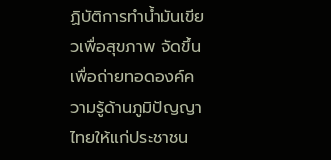ฏิบัติการทำน้ำมันเขียวเพื่อสุขภาพ จัดขึ้นเพื่อถ่ายทอดองค์ความรู้ด้านภูมิปัญญาไทยให้แก่ประชาชน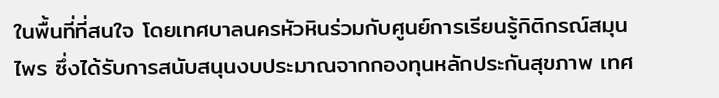ในพื้นที่ที่สนใจ โดยเทศบาลนครหัวหินร่วมกับศูนย์การเรียนรู้กิติกรณ์สมุนไพร ซึ่งได้รับการสนับสนุนงบประมาณจากกองทุนหลักประกันสุขภาพ เทศ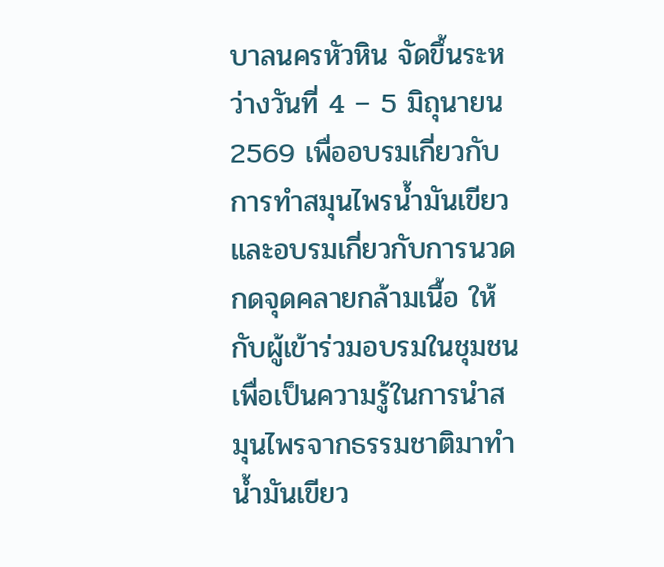บาลนครหัวหิน จัดขึ้นระหว่างวันที่ 4 – 5 มิถุนายน 2569 เพื่ออบรมเกี่ยวกับการทำสมุนไพรน้ำมันเขียว และอบรมเกี่ยวกับการนวดกดจุดคลายกล้ามเนื้อ ให้กับผู้เข้าร่วมอบรมในชุมชน เพื่อเป็นความรู้ในการนำสมุนไพรจากธรรมชาติมาทำน้ำมันเขียว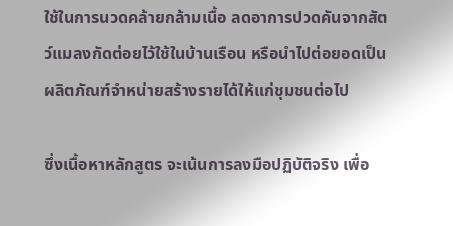ใช้ในการนวดคล้ายกล้ามเนื้อ ลดอาการปวดคันจากสัตว์แมลงกัดต่อยไว้ใช้ในบ้านเรือน หรือนำไปต่อยอดเป็นผลิตภัณฑ์จำหน่ายสร้างรายได้ให้แก่ชุมชนต่อไป

ซึ่งเนื้อหาหลักสูตร จะเน้นการลงมือปฏิบัติจริง เพื่อ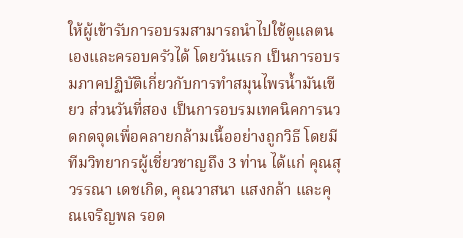ให้ผู้เข้ารับการอบรมสามารถนำไปใช้ดูแลตนเองและครอบครัวได้ โดยวันแรก เป็นการอบรมภาคปฏิบัติเกี่ยวกับการทำสมุนไพรน้ำมันเขียว ส่วนวันที่สอง เป็นการอบรมเทคนิคการนวดกดจุดเพื่อคลายกล้ามเนื้ออย่างถูกวิธี โดยมีทีมวิทยากรผู้เชี่ยวชาญถึง 3 ท่าน ได้แก่ คุณสุวรรณา เดชเกิด, คุณวาสนา แสงกล้า และคุณเจริญพล รอด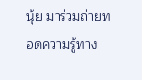นุ้ย มาร่วมถ่ายทอดความรู้ทาง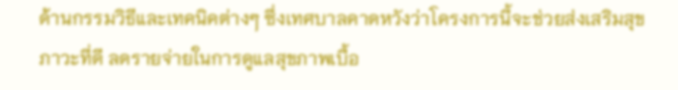ด้านกรรมวิธีและเทคนิคต่างๆ ซึ่งเทศบาลคาดหวังว่าโครงการนี้จะช่วยส่งเสริมสุขภาวะที่ดี ลดรายจ่ายในการดูแลสุขภาพเบื้อ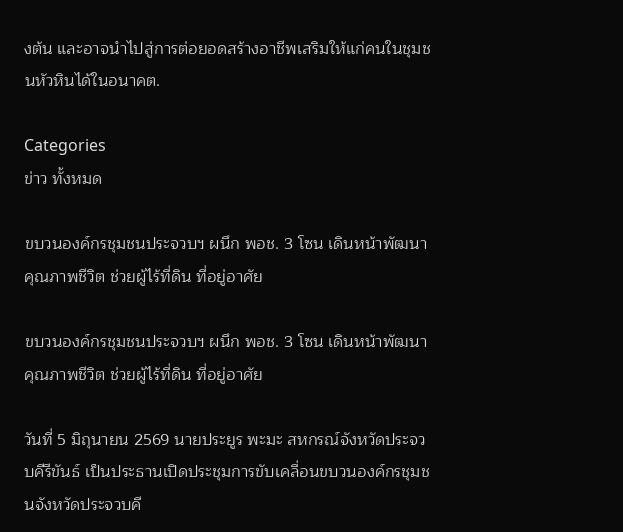งต้น และอาจนำไปสู่การต่อยอดสร้างอาชีพเสริมให้แก่คนในชุมชนหัวหินได้ในอนาคต.

Categories
ข่าว ทั้งหมด

ขบวนองค์กรชุมชนประจวบฯ ผนึก พอช. 3 โซน เดินหน้าพัฒนาคุณภาพชีวิต ช่วยผู้ไร้ที่ดิน ที่อยู่อาศัย

ขบวนองค์กรชุมชนประจวบฯ ผนึก พอช. 3 โซน เดินหน้าพัฒนาคุณภาพชีวิต ช่วยผู้ไร้ที่ดิน ที่อยู่อาศัย

วันที่ 5 มิถุนายน 2569 นายประยูร พะมะ สหกรณ์จังหวัดประจวบคีรีขันธ์ เป็นประธานเปิดประชุมการขับเคลื่อนขบวนองค์กรชุมชนจังหวัดประจวบคี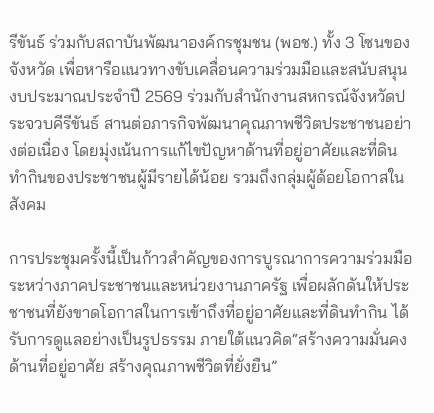รีขันธ์ ร่วมกับสถาบันพัฒนาองค์กรชุมชน (พอช.) ทั้ง 3 โซนของจังหวัด เพื่อหารือแนวทางขับเคลื่อนความร่วมมือและสนับสนุนงบประมาณประจำปี 2569 ร่วมกับสำนักงานสหกรณ์จังหวัดประจวบคีรีขันธ์ สานต่อภารกิจพัฒนาคุณภาพชีวิตประชาชนอย่างต่อเนื่อง โดยมุ่งเน้นการแก้ไขปัญหาด้านที่อยู่อาศัยและที่ดินทำกินของประชาชนผู้มีรายได้น้อย รวมถึงกลุ่มผู้ด้อยโอกาสในสังคม

การประชุมครั้งนี้เป็นก้าวสำคัญของการบูรณาการความร่วมมือระหว่างภาคประชาชนและหน่วยงานภาครัฐ เพื่อผลักดันให้ประชาชนที่ยังขาดโอกาสในการเข้าถึงที่อยู่อาศัยและที่ดินทำกิน ได้รับการดูแลอย่างเป็นรูปธรรม ภายใต้แนวคิด“สร้างความมั่นคงด้านที่อยู่อาศัย สร้างคุณภาพชีวิตที่ยั่งยืน”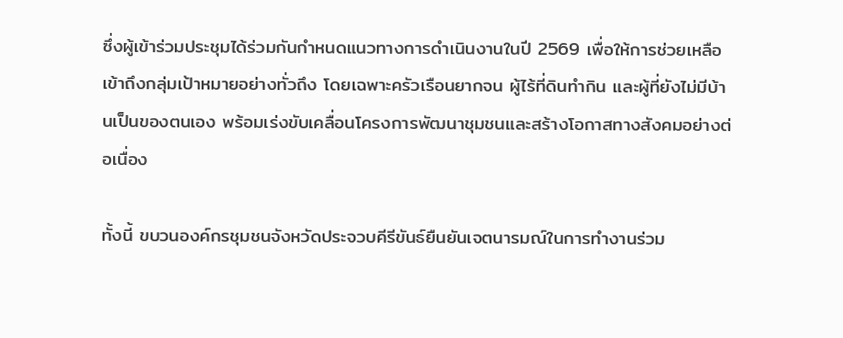ซึ่งผู้เข้าร่วมประชุมได้ร่วมกันกำหนดแนวทางการดำเนินงานในปี 2569 เพื่อให้การช่วยเหลือเข้าถึงกลุ่มเป้าหมายอย่างทั่วถึง โดยเฉพาะครัวเรือนยากจน ผู้ไร้ที่ดินทำกิน และผู้ที่ยังไม่มีบ้านเป็นของตนเอง พร้อมเร่งขับเคลื่อนโครงการพัฒนาชุมชนและสร้างโอกาสทางสังคมอย่างต่อเนื่อง

ทั้งนี้ ขบวนองค์กรชุมชนจังหวัดประจวบคีรีขันธ์ยืนยันเจตนารมณ์ในการทำงานร่วม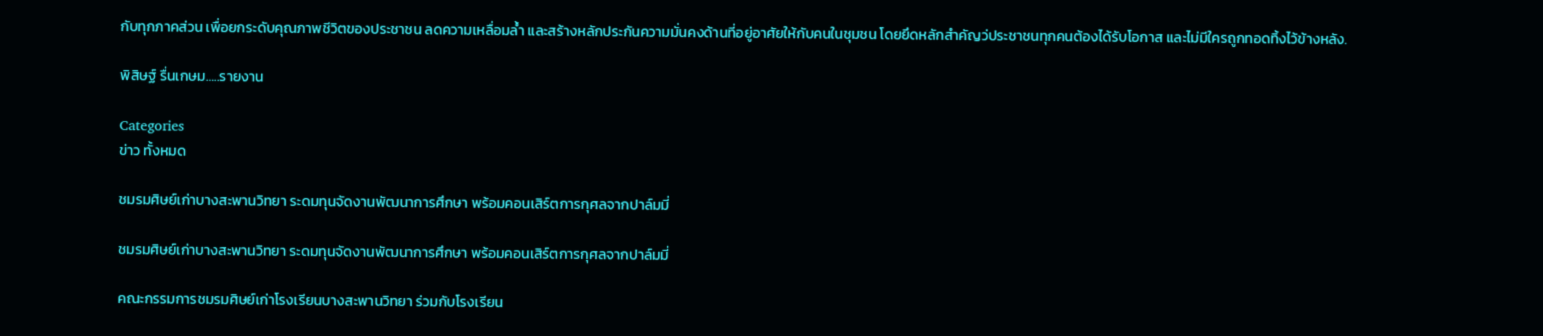กับทุกภาคส่วน เพื่อยกระดับคุณภาพชีวิตของประชาชน ลดความเหลื่อมล้ำ และสร้างหลักประกันความมั่นคงด้านที่อยู่อาศัยให้กับคนในชุมชน โดยยึดหลักสำคัญว่ประชาชนทุกคนต้องได้รับโอกาส และไม่มีใครถูกทอดทิ้งไว้ข้างหลัง.

พิสิษฐ์ รื่นเกษม…..รายงาน

Categories
ข่าว ทั้งหมด

ชมรมศิษย์เก่าบางสะพานวิทยา ระดมทุนจัดงานพัฒนาการศึกษา พร้อมคอนเสิร์ตการกุศลจากปาล์มมี่

ชมรมศิษย์เก่าบางสะพานวิทยา ระดมทุนจัดงานพัฒนาการศึกษา พร้อมคอนเสิร์ตการกุศลจากปาล์มมี่

คณะกรรมการชมรมศิษย์เก่าโรงเรียนบางสะพานวิทยา ร่วมกับโรงเรียน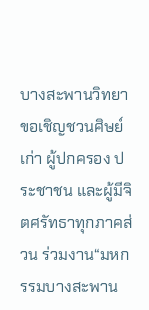บางสะพานวิทยา ขอเชิญชวนศิษย์เก่า ผู้ปกครอง ประชาชน และผู้มีจิตศรัทธาทุกภาคส่วน ร่วมงาน“มหกรรมบางสะพาน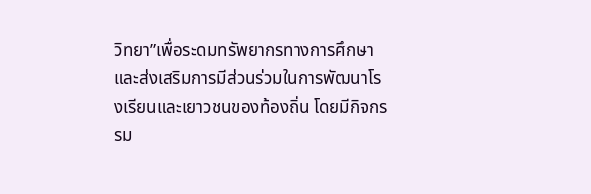วิทยา”เพื่อระดมทรัพยากรทางการศึกษา และส่งเสริมการมีส่วนร่วมในการพัฒนาโรงเรียนและเยาวชนของท้องถิ่น โดยมีกิจกรรม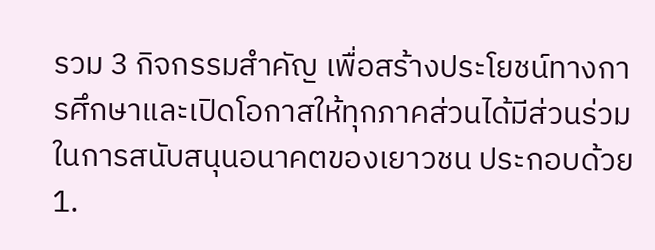รวม 3 กิจกรรมสำคัญ เพื่อสร้างประโยชน์ทางการศึกษาและเปิดโอกาสให้ทุกภาคส่วนได้มีส่วนร่วมในการสนับสนุนอนาคตของเยาวชน ประกอบด้วย 1.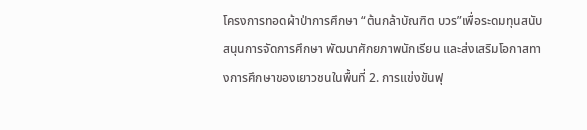โครงการทอดผ้าป่าการศึกษา “ต้นกล้าบัณฑิต บวร”เพื่อระดมทุนสนับสนุนการจัดการศึกษา พัฒนาศักยภาพนักเรียน และส่งเสริมโอกาสทางการศึกษาของเยาวชนในพื้นที่ 2. การแข่งขันฟุ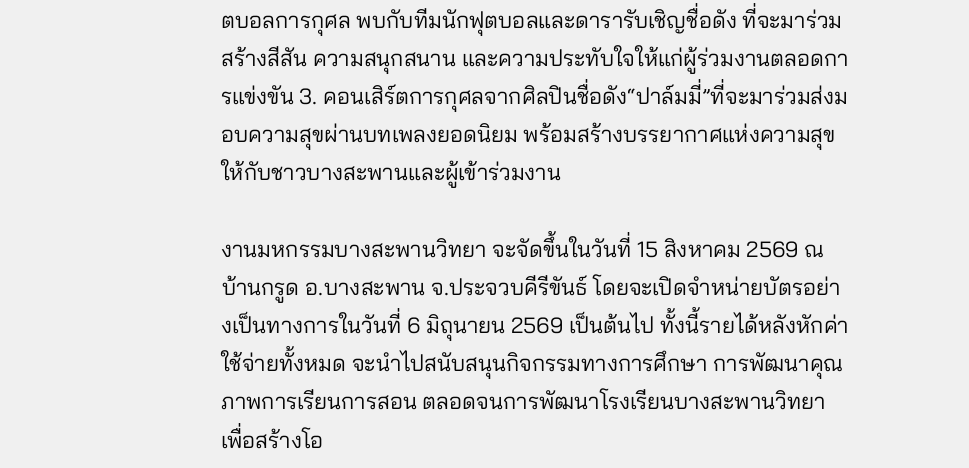ตบอลการกุศล พบกับทีมนักฟุตบอลและดารารับเชิญชื่อดัง ที่จะมาร่วมสร้างสีสัน ความสนุกสนาน และความประทับใจให้แก่ผู้ร่วมงานตลอดการแข่งขัน 3. คอนเสิร์ตการกุศลจากศิลปินชื่อดัง“ปาล์มมี่”ที่จะมาร่วมส่งมอบความสุขผ่านบทเพลงยอดนิยม พร้อมสร้างบรรยากาศแห่งความสุขให้กับชาวบางสะพานและผู้เข้าร่วมงาน

งานมหกรรมบางสะพานวิทยา จะจัดขึ้นในวันที่ 15 สิงหาคม 2569 ณ บ้านกรูด อ.บางสะพาน จ.ประจวบคีรีขันธ์ โดยจะเปิดจำหน่ายบัตรอย่างเป็นทางการในวันที่ 6 มิถุนายน 2569 เป็นต้นไป ทั้งนี้รายได้หลังหักค่าใช้จ่ายทั้งหมด จะนำไปสนับสนุนกิจกรรมทางการศึกษา การพัฒนาคุณภาพการเรียนการสอน ตลอดจนการพัฒนาโรงเรียนบางสะพานวิทยา เพื่อสร้างโอ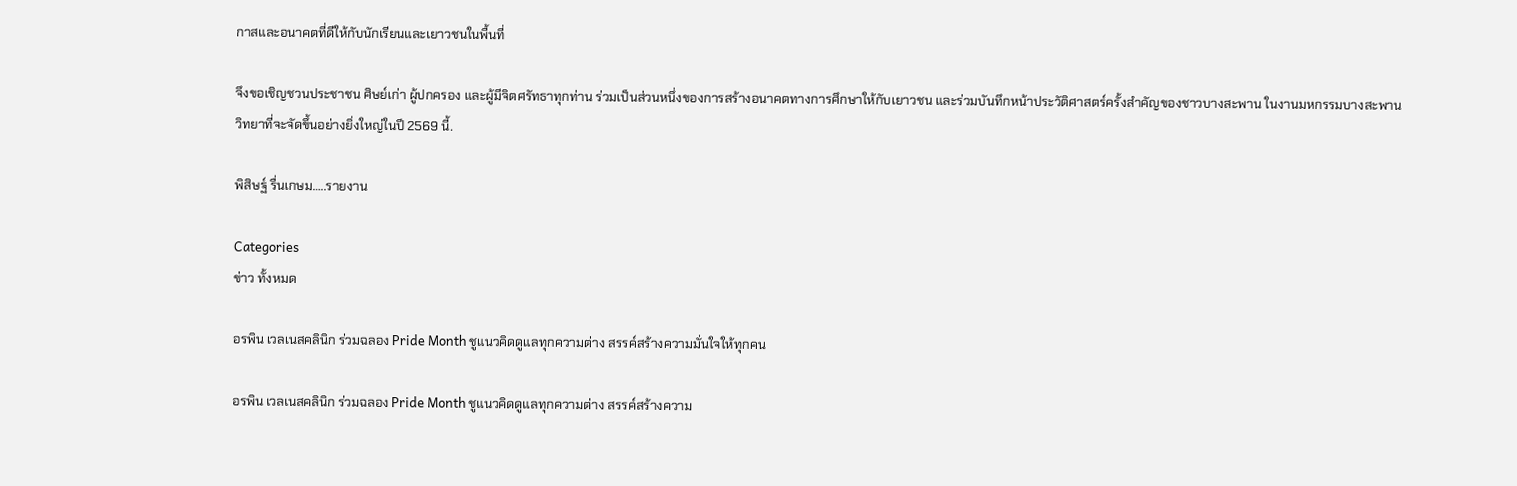กาสและอนาคตที่ดีให้กับนักเรียนและเยาวชนในพื้นที่

จึงขอเชิญชวนประชาชน ศิษย์เก่า ผู้ปกครอง และผู้มีจิตศรัทธาทุกท่าน ร่วมเป็นส่วนหนึ่งของการสร้างอนาคตทางการศึกษาให้กับเยาวชน และร่วมบันทึกหน้าประวัติศาสตร์ครั้งสำคัญของชาวบางสะพาน ในงานมหกรรมบางสะพานวิทยาที่จะจัดขึ้นอย่างยิ่งใหญ่ในปี 2569 นี้.

พิสิษฐ์ รื่นเกษม…..รายงาน

Categories
ข่าว ทั้งหมด

อรพิน เวลเนสคลินิก ร่วมฉลอง Pride Month ชูแนวคิดดูแลทุกความต่าง สรรค์สร้างความมั่นใจให้ทุกคน

อรพิน เวลเนสคลินิก ร่วมฉลอง Pride Month ชูแนวคิดดูแลทุกความต่าง สรรค์สร้างความ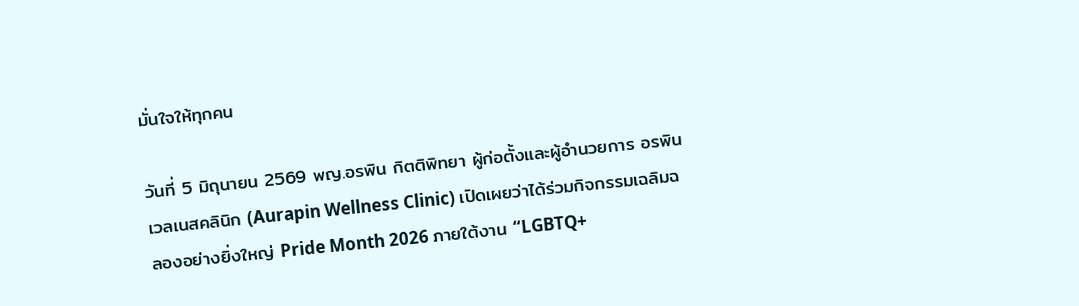มั่นใจให้ทุกคน

วันที่ 5 มิถุนายน 2569 พญ.อรพิน กิตติพิทยา ผู้ก่อตั้งและผู้อำนวยการ อรพิน เวลเนสคลินิก (Aurapin Wellness Clinic) เปิดเผยว่าได้ร่วมกิจกรรมเฉลิมฉลองอย่างยิ่งใหญ่ Pride Month 2026 ภายใต้งาน “LGBTQ+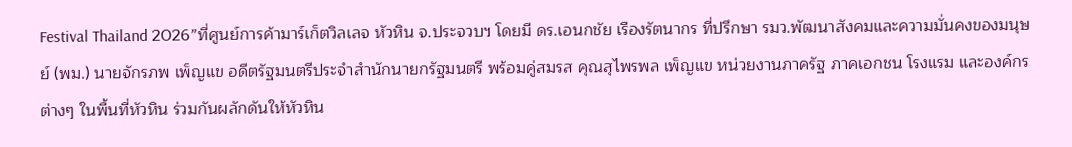Festival Thailand 2026”ที่ศูนย์การค้ามาร์เก็ตวิลเลจ หัวหิน จ.ประจวบฯ โดยมี ดร.เอนกชัย เรืองรัตนากร ที่ปรึกษา รมว.พัฒนาสังคมและความมั่นคงของมนุษย์ (พม.) นายจักรภพ เพ็ญแข อดีตรัฐมนตรีประจำสำนักนายกรัฐมนตรี พร้อมคู่สมรส คุณสุไพรพล เพ็ญแข หน่วยงานภาครัฐ ภาคเอกชน โรงแรม และองค์กรต่างๆ ในพื้นที่หัวหิน ร่วมกันผลักดันให้หัวหิน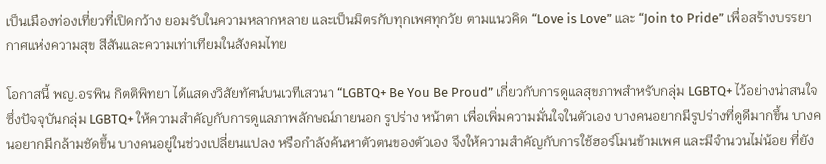เป็นเมืองท่องเที่ยวที่เปิดกว้าง ยอมรับในความหลากหลาย และเป็นมิตรกับทุกเพศทุกวัย ตามแนวคิด “Love is Love” และ “Join to Pride” เพื่อสร้างบรรยากาศแห่งความสุข สีสันและความเท่าเทียมในสังคมไทย

โอกาสนี้ พญ.อรพิน กิตติพิทยา ได้แสดงวิสัยทัศน์บนเวทีเสวนา “LGBTQ+ Be You Be Proud” เกี่ยวกับการดูแลสุขภาพสำหรับกลุ่ม LGBTQ+ ไว้อย่างน่าสนใจ ซึ่งปัจจุบันกลุ่ม LGBTQ+ ให้ความสำคัญกับการดูแลภาพลักษณ์ภายนอก รูปร่าง หน้าตา เพื่อเพิ่มความมั่นใจในตัวเอง บางคนอยากมีรูปร่างที่ดูดีมากขึ้น บางคนอยากมีกล้ามชัดขึ้น บางคนอยู่ในช่วงเปลี่ยนแปลง หรือกำลังค้นหาตัวตนของตัวเอง จึงให้ความสำคัญกับการใช้ฮอร์โมนข้ามเพศ และมีจำนวนไม่น้อย ที่ยัง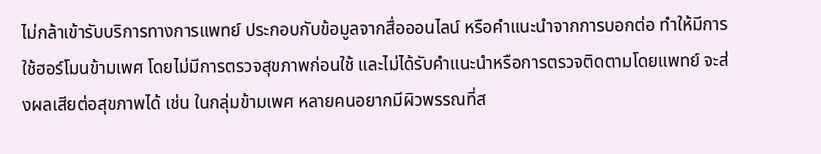ไม่กล้าเข้ารับบริการทางการแพทย์ ประกอบกับข้อมูลจากสื่อออนไลน์ หรือคำแนะนำจากการบอกต่อ ทำให้มีการใช้ฮอร์โมนข้ามเพศ โดยไม่มีการตรวจสุขภาพก่อนใช้ และไม่ได้รับคำแนะนำหรือการตรวจติดตามโดยแพทย์ จะส่งผลเสียต่อสุขภาพได้ เช่น ในกลุ่มข้ามเพศ หลายคนอยากมีผิวพรรณที่ส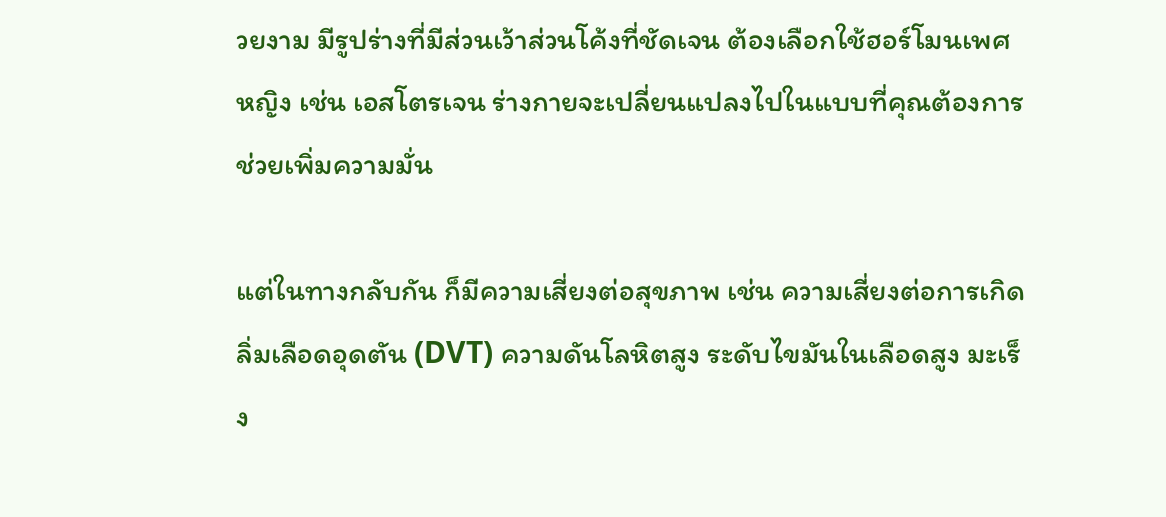วยงาม มีรูปร่างที่มีส่วนเว้าส่วนโค้งที่ชัดเจน ต้องเลือกใช้ฮอร์โมนเพศหญิง เช่น เอสโตรเจน ร่างกายจะเปลี่ยนแปลงไปในแบบที่คุณต้องการ ช่วยเพิ่มความมั่น

แต่ในทางกลับกัน ก็มีความเสี่ยงต่อสุขภาพ เช่น ความเสี่ยงต่อการเกิดลิ่มเลือดอุดตัน (DVT) ความดันโลหิตสูง ระดับไขมันในเลือดสูง มะเร็ง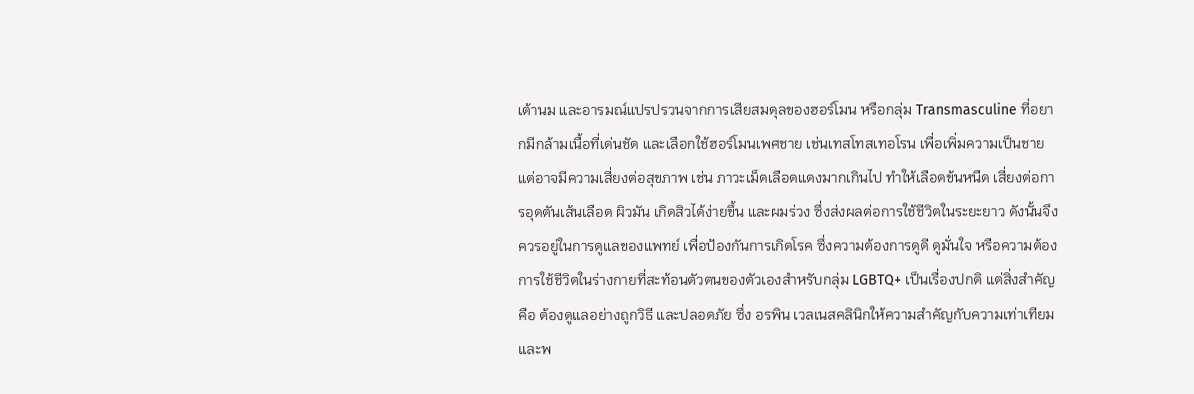เต้านม และอารมณ์แปรปรวนจากการเสียสมดุลของฮอร์โมน หรือกลุ่ม Transmasculine ที่อยากมีกล้ามเนื้อที่เด่นชัด และเลือกใช้ฮอร์โมนเพศชาย เช่นเทสโทสเทอโรน เพื่อเพิ่มความเป็นชาย แต่อาจมีความเสี่ยงต่อสุขภาพ เช่น ภาวะเม็ดเลือดแดงมากเกินไป ทำให้เลือดข้นหนืด เสี่ยงต่อการอุดตันเส้นเลือด ผิวมัน เกิดสิวได้ง่ายขึ้น และผมร่วง ซึ่งส่งผลต่อการใช้ชีวิตในระยะยาว ดังนั้นจึงควรอยู่ในการดูแลของแพทย์ เพื่อป้องกันการเกิดโรค ซึ่งความต้องการดูดี ดูมั่นใจ หรือความต้องการใช้ชีวิตในร่างกายที่สะท้อนตัวตนของตัวเองสำหรับกลุ่ม LGBTQ+ เป็นเรื่องปกติ แต่สิ่งสำคัญคือ ต้องดูแลอย่างถูกวิธี และปลอดภัย ซึ่ง อรพิน เวลเนสคลินิกให้ความสำคัญกับความเท่าเทียม และพ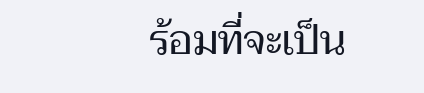ร้อมที่จะเป็น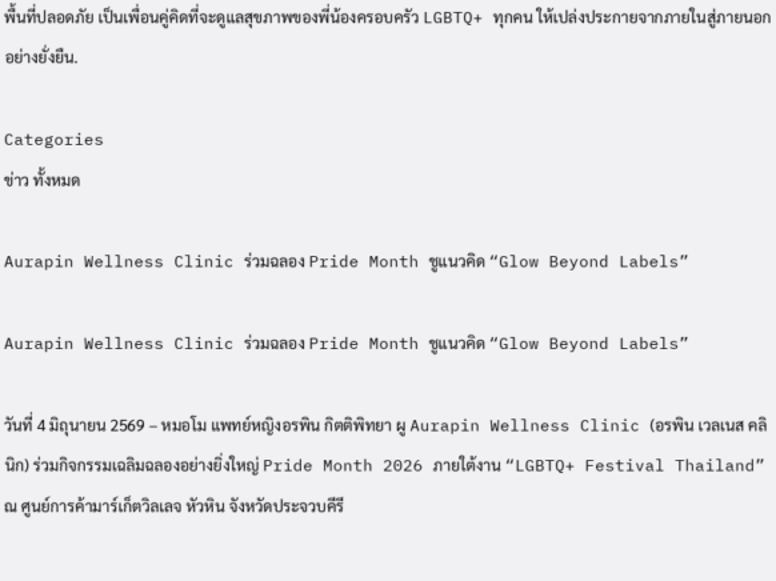พื้นที่ปลอดภัย เป็นเพื่อนคู่คิดที่จะดูแลสุขภาพของพี่น้องครอบครัว LGBTQ+ ทุกคน ให้เปล่งประกายจากภายในสู่ภายนอกอย่างยั่งยืน.

Categories
ข่าว ทั้งหมด

Aurapin Wellness Clinic ร่วมฉลอง Pride Month ชูแนวคิด “Glow Beyond Labels”

Aurapin Wellness Clinic ร่วมฉลอง Pride Month ชูแนวคิด “Glow Beyond Labels”

วันที่ 4 มิถุนายน 2569 – หมอโม แพทย์หญิงอรพิน กิตติพิทยา ผู Aurapin Wellness Clinic (อรพิน เวลเนส คลินิก) ร่วมกิจกรรมเฉลิมฉลองอย่างยิ่งใหญ่ Pride Month 2026 ภายใต้งาน “LGBTQ+ Festival Thailand” ณ ศูนย์การค้ามาร์เก็ตวิลเลจ หัวหิน จังหวัดประจวบคีรี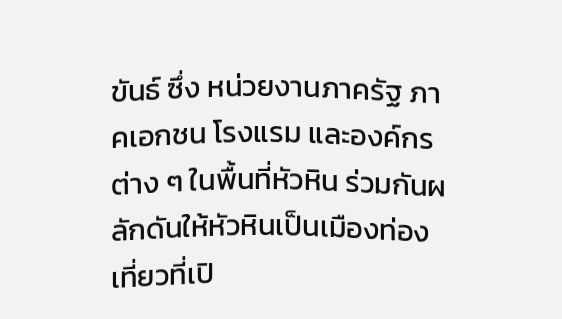ขันธ์ ซึ่ง หน่วยงานภาครัฐ ภาคเอกชน โรงแรม และองค์กรต่าง ๆ ในพื้นที่หัวหิน ร่วมกันผลักดันให้หัวหินเป็นเมืองท่องเที่ยวที่เปิ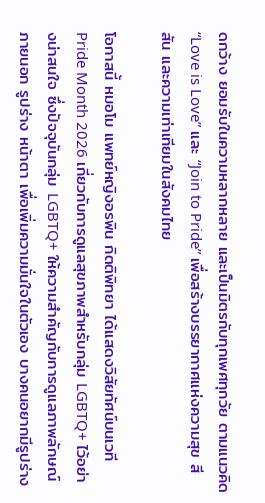ดกว้าง ยอมรับในความหลากหลาย และเป็นมิตรกับทุกเพศทุกวัย ตามแนวคิด “Love is Love” และ “Join to Pride” เพื่อสร้างบรรยากาศแห่งความสุข สีสัน และความเท่าเทียมในสังคมไทย

โอกาสนี้ หมอโม แพทย์หญิงอรพิน กิตติพิทยา ได้แสดงวิสัยทัศน์บนเวที Pride Month 2026 เกี่ยวกับการดูแลสุขภาพสำหรับกลุ่ม LGBTQ+ ไว้อย่างน่าสนใจ ซึ่งปัจจุบันกลุ่ม LGBTQ+ ให้ความสำคัญกับการดูแลภาพลักษณ์ภายนอก รูปร่าง หน้าตา เพื่อเพิ่มความมั่นใจในตัวเอง บางคนอยากมีรูปร่าง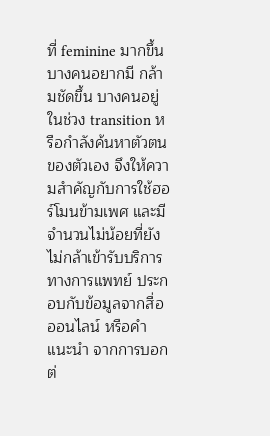ที่ feminine มากขึ้น บางคนอยากมี กล้ามชัดขึ้น บางคนอยู่ในช่วง transition หรือกำลังค้นหาตัวตนของตัวเอง จึงให้ความสำคัญกับการใช้ฮอร์โมนข้ามเพศ และมีจำนวนไม่น้อยที่ยังไม่กล้าเข้ารับบริการทางการแพทย์ ประกอบกับข้อมูลจากสื่อออนไลน์ หรือคำแนะนำ จากการบอกต่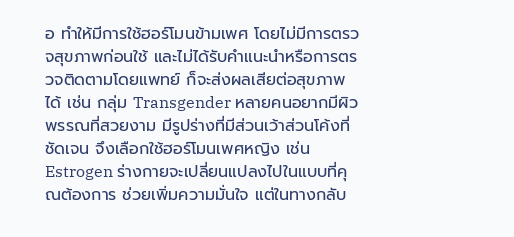อ ทำให้มีการใช้ฮอร์โมนข้ามเพศ โดยไม่มีการตรวจสุขภาพก่อนใช้ และไม่ได้รับคำแนะนำหรือการตรวจติดตามโดยแพทย์ ก็จะส่งผลเสียต่อสุขภาพได้ เช่น กลุ่ม Transgender หลายคนอยากมีผิวพรรณที่สวยงาม มีรูปร่างที่มีส่วนเว้าส่วนโค้งที่ชัดเจน จึงเลือกใช้ฮอร์โมนเพศหญิง เช่น Estrogen ร่างกายจะเปลี่ยนแปลงไปในแบบที่คุณต้องการ ช่วยเพิ่มความมั่นใจ แต่ในทางกลับ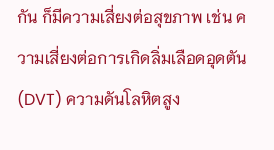กัน ก็มีความเสี่ยงต่อสุขภาพ เช่น ความเสี่ยงต่อการเกิดลิ่มเลือดอุดตัน (DVT) ความดันโลหิตสูง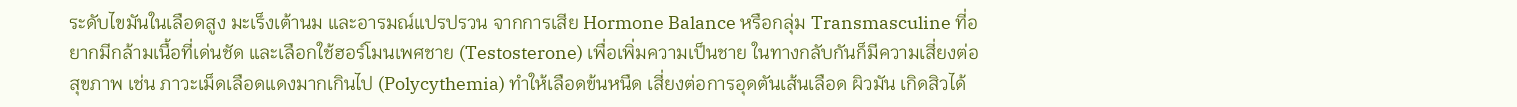ระดับไขมันในเลือดสูง มะเร็งเต้านม และอารมณ์แปรปรวน จากการเสีย Hormone Balance หรือกลุ่ม Transmasculine ที่อยากมีกล้ามเนื้อที่เด่นชัด และเลือกใช้ฮอร์โมนเพศชาย (Testosterone) เพื่อเพิ่มความเป็นชาย ในทางกลับกันก็มีความเสี่ยงต่อสุขภาพ เช่น ภาวะเม็ดเลือดแดงมากเกินไป (Polycythemia) ทำให้เลือดข้นหนืด เสี่ยงต่อการอุดตันเส้นเลือด ผิวมัน เกิดสิวได้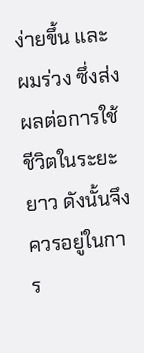ง่ายขึ้น และผมร่วง ซึ่งส่งผลต่อการใช้ชีวิตในระยะยาว ดังนั้นจึงควรอยู่ในการ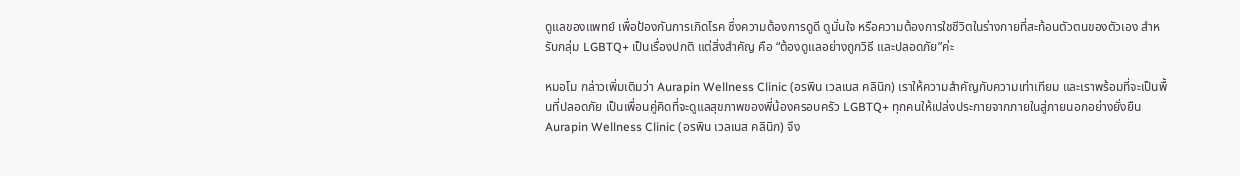ดูแลของแพทย์ เพื่อป้องกันการเกิดโรค ซึ่งความต้องการดูดี ดูมั่นใจ หรือความต้องการใชชีวิตในร่างกายที่สะท้อนตัวตนของตัวเอง สำหรับกลุ่ม LGBTQ+ เป็นเรื่องปกติ แต่สิ่งสำคัญ คือ “ต้องดูแลอย่างถูกวิธี และปลอดภัย”ค่ะ

หมอโม กล่าวเพิ่มเติมว่า Aurapin Wellness Clinic (อรพิน เวลเนส คลินิก) เราให้ความสำคัญกับความเท่าเทียม และเราพร้อมที่จะเป็นพื้นที่ปลอดภัย เป็นเพื่อนคู่คิดที่จะดูแลสุขภาพของพี่น้องครอบครัว LGBTQ+ ทุกคนให้เปล่งประกายจากภายในสู่ภายนอกอย่างยั่งยืน Aurapin Wellness Clinic (อรพิน เวลเนส คลินิก) จึง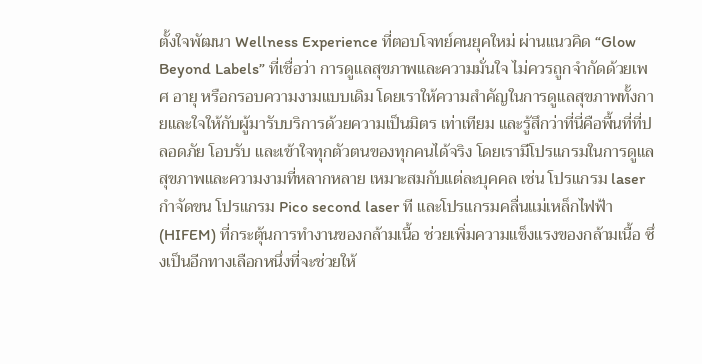ตั้งใจพัฒนา Wellness Experience ที่ตอบโจทย์คนยุคใหม่ ผ่านแนวคิด “Glow Beyond Labels” ที่เชื่อว่า การดูแลสุขภาพและความมั่นใจ ไม่ควรถูกจำกัดด้วยเพศ อายุ หรือกรอบความงามแบบเดิม โดยเราให้ความสำคัญในการดูแลสุขภาพทั้งกายและใจให้กับผู้มารับบริการด้วยความเป็นมิตร เท่าเทียม และรู้สึกว่าที่นี่คือพื้นที่ที่ปลอดภัย โอบรับ และเข้าใจทุกตัวตนของทุกคนได้จริง โดยเรามีโปรแกรมในการดูแลสุขภาพและความงามที่หลากหลาย เหมาะสมกับแต่ละบุคคล เช่น โปรแกรม laser กำจัดขน โปรแกรม Pico second laser ที และโปรแกรมคลื่นแม่เหล็กไฟฟ้า (HIFEM) ที่กระตุ้นการทำงานของกล้ามเนื้อ ช่วยเพิ่มความแข็งแรงของกล้ามเนื้อ ซึ่งเป็นอีกทางเลือกหนึ่งที่จะช่วยให้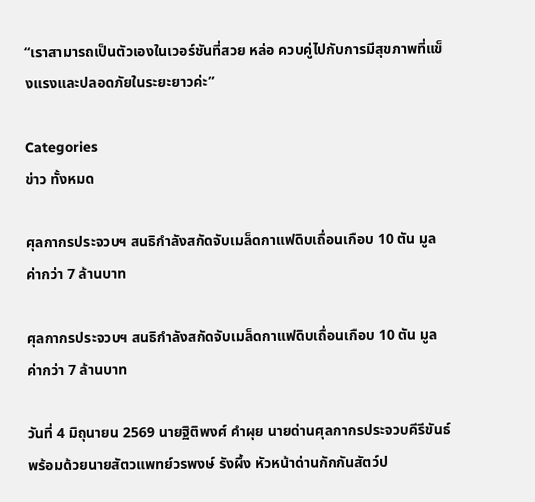“เราสามารถเป็นตัวเองในเวอร์ชันที่สวย หล่อ ควบคู่ไปกับการมีสุขภาพที่แข็งแรงและปลอดภัยในระยะยาวค่ะ”

Categories
ข่าว ทั้งหมด

ศุลกากรประจวบฯ สนธิกำลังสกัดจับเมล็ดกาแฟดิบเถื่อนเกือบ 10 ตัน มูลค่ากว่า 7 ล้านบาท

ศุลกากรประจวบฯ สนธิกำลังสกัดจับเมล็ดกาแฟดิบเถื่อนเกือบ 10 ตัน มูลค่ากว่า 7 ล้านบาท

วันที่ 4 มิถุนายน 2569 นายฐิติพงศ์ คำผุย นายด่านศุลกากรประจวบคีรีขันธ์ พร้อมด้วยนายสัตวแพทย์วรพงษ์ รังผึ้ง หัวหน้าด่านกักกันสัตว์ป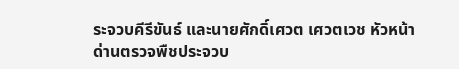ระจวบคีรีขันธ์ และนายศักดิ์เศวต เศวตเวช หัวหน้าด่านตรวจพืชประจวบ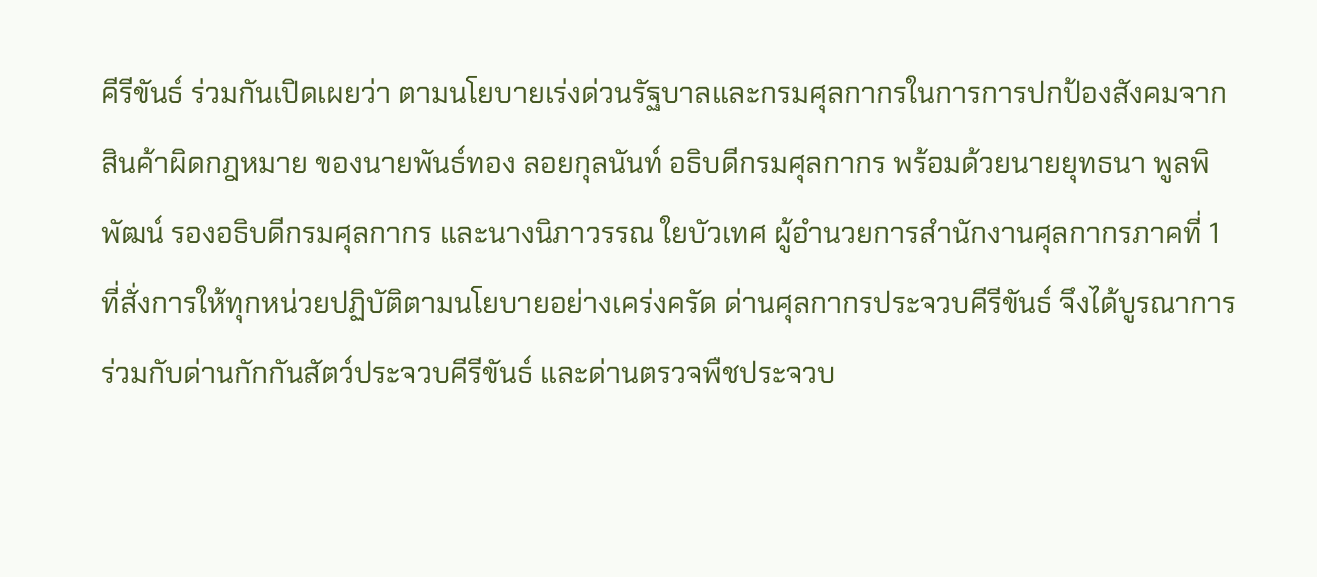คีรีขันธ์ ร่วมกันเปิดเผยว่า ตามนโยบายเร่งด่วนรัฐบาลและกรมศุลกากรในการการปกป้องสังคมจากสินค้าผิดกฎหมาย ของนายพันธ์ทอง ลอยกุลนันท์ อธิบดีกรมศุลกากร พร้อมด้วยนายยุทธนา พูลพิพัฒน์ รองอธิบดีกรมศุลกากร และนางนิภาวรรณ ใยบัวเทศ ผู้อำนวยการสำนักงานศุลกากรภาคที่ 1 ที่สั่งการให้ทุกหน่วยปฏิบัติตามนโยบายอย่างเคร่งครัด ด่านศุลกากรประจวบคีรีขันธ์ จึงได้บูรณาการร่วมกับด่านกักกันสัตว์ประจวบคีรีขันธ์ และด่านตรวจพืชประจวบ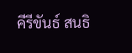คีรีขันธ์ สนธิ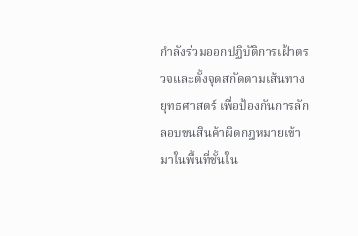กำลังร่วมออกปฏิบัติการเฝ้าตรวจและตั้งจุดสกัดตามเส้นทางยุทธศาสตร์ เพื่อป้องกันการลักลอบขนสินค้าผิดกฎหมายเข้ามาในพื้นที่ชั้นใน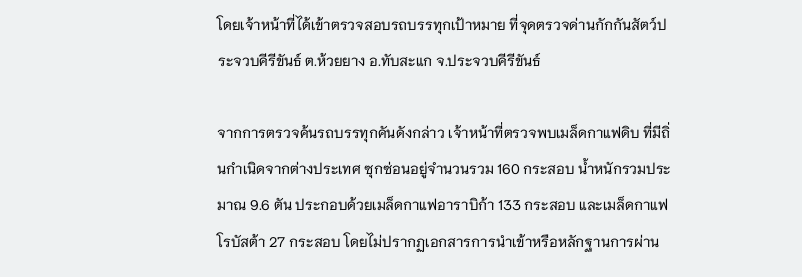โดยเจ้าหน้าที่ได้เข้าตรวจสอบรถบรรทุกเป้าหมาย ที่จุดตรวจด่านกักกันสัตว์ประจวบคีรีขันธ์ ต.ห้วยยาง อ.ทับสะแก จ.ประจวบคีรีขันธ์

จากการตรวจค้นรถบรรทุกคันดังกล่าว เจ้าหน้าที่ตรวจพบเมล็ดกาแฟดิบ ที่มีถิ่นกำเนิดจากต่างประเทศ ซุกซ่อนอยู่จำนวนรวม 160 กระสอบ น้ำหนักรวมประมาณ 9.6 ตัน ประกอบด้วยเมล็ดกาแฟอาราบิก้า 133 กระสอบ และเมล็ดกาแฟโรบัสต้า 27 กระสอบ โดยไม่ปรากฏเอกสารการนำเข้าหรือหลักฐานการผ่าน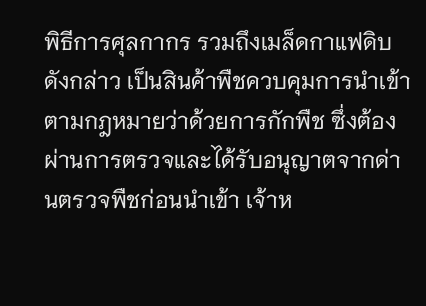พิธีการศุลกากร รวมถึงเมล็ดกาแฟดิบดังกล่าว เป็นสินค้าพืชควบคุมการนำเข้าตามกฎหมายว่าด้วยการกักพืช ซึ่งต้องผ่านการตรวจและได้รับอนุญาตจากด่านตรวจพืชก่อนนำเข้า เจ้าห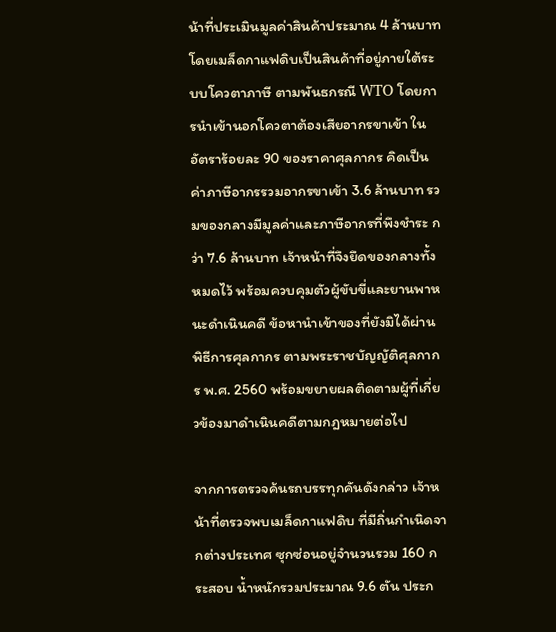น้าที่ประเมินมูลค่าสินค้าประมาณ 4 ล้านบาท โดยเมล็ดกาแฟดิบเป็นสินค้าที่อยู่ภายใต้ระบบโควตาภาษี ตามพันธกรณี WTO โดยการนำเข้านอกโควตาต้องเสียอากรขาเข้า ในอัตราร้อยละ 90 ของราคาศุลกากร คิดเป็นค่าภาษีอากรรวมอากรขาเข้า 3.6 ล้านบาท รวมของกลางมีมูลค่าและภาษีอากรที่พึงชำระ กว่า 7.6 ล้านบาท เจ้าหน้าที่จึงยึดของกลางทั้งหมดไว้ พร้อมควบคุมตัวผู้ขับขี่และยานพาหนะดำเนินคดี ข้อหานำเข้าของที่ยังมิได้ผ่านพิธีการศุลกากร ตามพระราชบัญญัติศุลกากร พ.ศ. 2560 พร้อมขยายผลติดตามผู้ที่เกี่ยวข้องมาดำเนินคดีตามกฎหมายต่อไป

จากการตรวจค้นรถบรรทุกคันดังกล่าว เจ้าหน้าที่ตรวจพบเมล็ดกาแฟดิบ ที่มีถิ่นกำเนิดจากต่างประเทศ ซุกซ่อนอยู่จำนวนรวม 160 กระสอบ น้ำหนักรวมประมาณ 9.6 ตัน ประก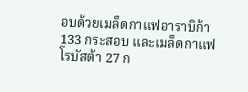อบด้วยเมล็ดกาแฟอาราบิก้า 133 กระสอบ และเมล็ดกาแฟโรบัสต้า 27 ก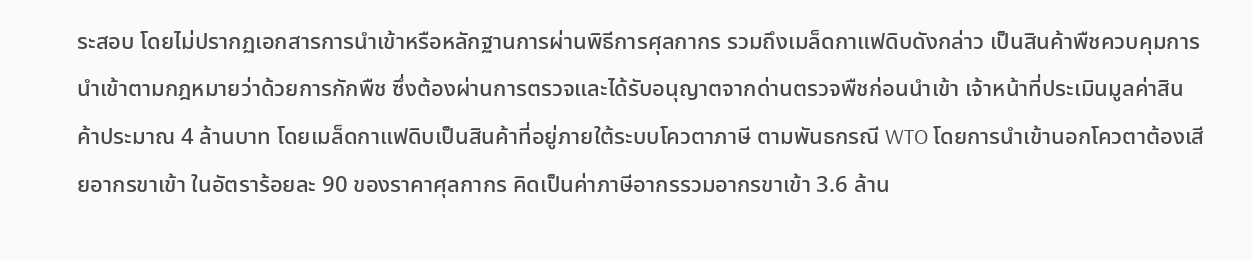ระสอบ โดยไม่ปรากฏเอกสารการนำเข้าหรือหลักฐานการผ่านพิธีการศุลกากร รวมถึงเมล็ดกาแฟดิบดังกล่าว เป็นสินค้าพืชควบคุมการนำเข้าตามกฎหมายว่าด้วยการกักพืช ซึ่งต้องผ่านการตรวจและได้รับอนุญาตจากด่านตรวจพืชก่อนนำเข้า เจ้าหน้าที่ประเมินมูลค่าสินค้าประมาณ 4 ล้านบาท โดยเมล็ดกาแฟดิบเป็นสินค้าที่อยู่ภายใต้ระบบโควตาภาษี ตามพันธกรณี WTO โดยการนำเข้านอกโควตาต้องเสียอากรขาเข้า ในอัตราร้อยละ 90 ของราคาศุลกากร คิดเป็นค่าภาษีอากรรวมอากรขาเข้า 3.6 ล้าน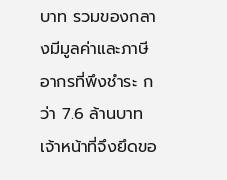บาท รวมของกลางมีมูลค่าและภาษีอากรที่พึงชำระ กว่า 7.6 ล้านบาท เจ้าหน้าที่จึงยึดขอ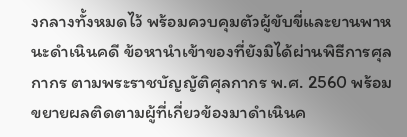งกลางทั้งหมดไว้ พร้อมควบคุมตัวผู้ขับขี่และยานพาหนะดำเนินคดี ข้อหานำเข้าของที่ยังมิได้ผ่านพิธีการศุลกากร ตามพระราชบัญญัติศุลกากร พ.ศ. 2560 พร้อมขยายผลติดตามผู้ที่เกี่ยวข้องมาดำเนินค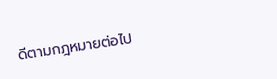ดีตามกฎหมายต่อไป